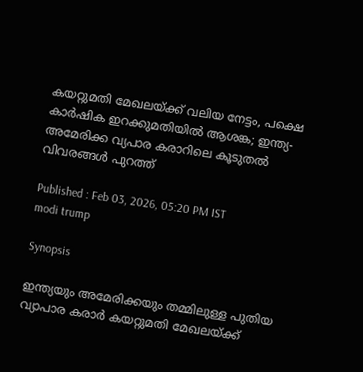കയറ്റുമതി മേഖലയ്ക്ക് വലിയ നേട്ടം, പക്ഷെ കാർഷിക ഇറക്കുമതിയിൽ ആശങ്ക; ഇന്ത്യ-അമേരിക്ക വ്യപാര കരാറിലെ കൂടുതൽ വിവരങ്ങൾ പുറത്ത്

Published : Feb 03, 2026, 05:20 PM IST
modi trump

Synopsis

ഇന്ത്യയും അമേരിക്കയും തമ്മിലുള്ള പുതിയ വ്യാപാര കരാർ കയറ്റുമതി മേഖലയ്ക്ക്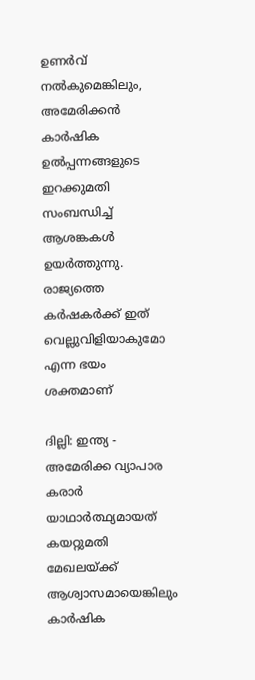ഉണർവ് നൽകുമെങ്കിലും, അമേരിക്കൻ കാർഷിക ഉൽപ്പന്നങ്ങളുടെ ഇറക്കുമതി സംബന്ധിച്ച് ആശങ്കകൾ ഉയർത്തുന്നു. രാജ്യത്തെ കർഷകർക്ക് ഇത് വെല്ലുവിളിയാകുമോ എന്ന ഭയം ശക്തമാണ്

ദില്ലി: ഇന്ത്യ - അമേരിക്ക വ്യാപാര കരാർ യാഥാർത്ഥ്യമായത് കയറ്റുമതി മേഖലയ്ക്ക് ആശ്വാസമായെങ്കിലും കാർഷിക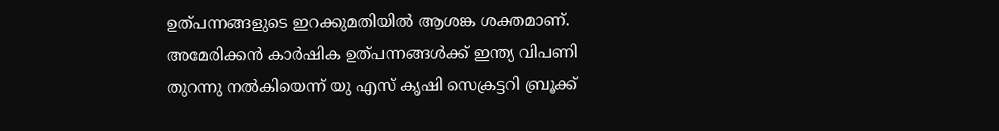ഉത്പന്നങ്ങളുടെ ഇറക്കുമതിയിൽ ആശങ്ക ശക്തമാണ്. അമേരിക്കൻ കാർഷിക ഉത്പന്നങ്ങൾക്ക് ഇന്ത്യ വിപണി തുറന്നു നൽകിയെന്ന് യു എസ് കൃഷി സെക്രട്ടറി ബ്രൂക്ക്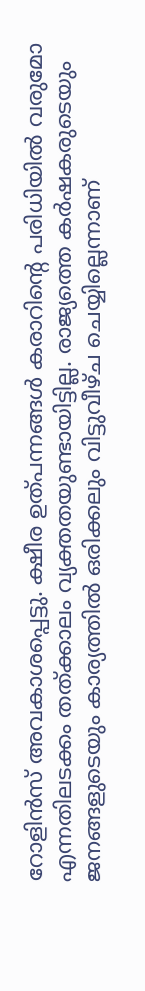റോളിൻസ് അവകാശപ്പെട്ടു. ക്ഷീര ഉത്പന്നങ്ങൾ കരാറിന്‍റെ പരിധിയിൽ വരുമോ എന്നതിലടക്കം തത്ക്കാലം വ്യക്തതയുണ്ടായിട്ടില്ല. രാജ്യത്തെ കർഷകരുടെയും ജനങ്ങളുടെയും കാര്യത്തിൽ ഒരിക്കലും വിട്ടുവീഴ്ച ചെയ്യില്ലെന്നാണ്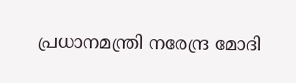പ്രധാനമന്ത്രി നരേന്ദ്ര മോദി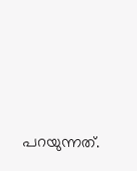പറയുന്നത്.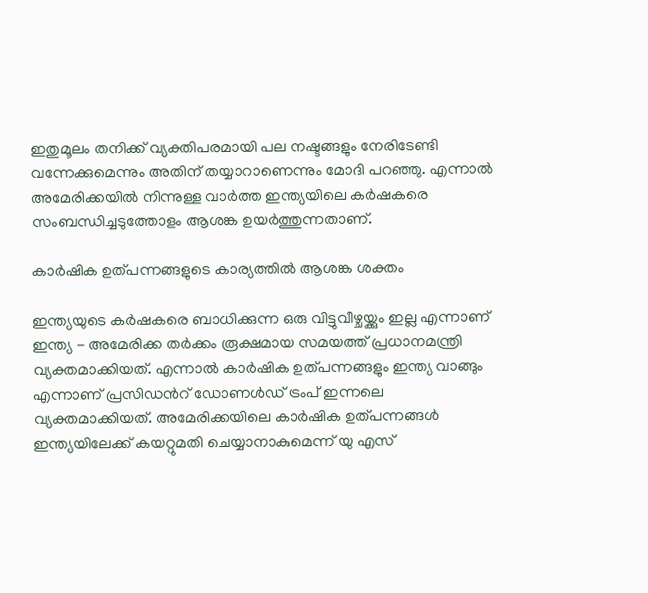ഇതുമൂലം തനിക്ക് വ്യക്തിപരമായി പല നഷ്ടങ്ങളും നേരിടേണ്ടി വന്നേക്കുമെന്നും അതിന് തയ്യാറാണെന്നും മോദി പറഞ്ഞു. എന്നാൽ അമേരിക്കയിൽ നിന്നുള്ള വാർത്ത ഇന്ത്യയിലെ കർഷകരെ സംബന്ധിച്ചടുത്തോളം ആശങ്ക ഉയർത്തുന്നതാണ്.

കാർഷിക ഉത്പന്നങ്ങളുടെ കാര്യത്തിൽ ആശങ്ക ശക്തം

ഇന്ത്യയുടെ കർഷകരെ ബാധിക്കുന്ന ഒരു വിട്ടുവീഴ്ചയ്ക്കും ഇല്ല എന്നാണ് ഇന്ത്യ - അമേരിക്ക തർക്കം രൂക്ഷമായ സമയത്ത് പ്രധാനമന്ത്രി വ്യക്തമാക്കിയത്. എന്നാൽ കാർഷിക ഉത്പന്നങ്ങളും ഇന്ത്യ വാങ്ങും എന്നാണ് പ്രസിഡന്‍റ് ഡോണൾഡ് ട്രംപ് ഇന്നലെ വ്യക്തമാക്കിയത്. അമേരിക്കയിലെ കാർഷിക ഉത്പന്നങ്ങൾ ഇന്ത്യയിലേക്ക് കയറ്റുമതി ചെയ്യാനാകുമെന്ന് യു എസ്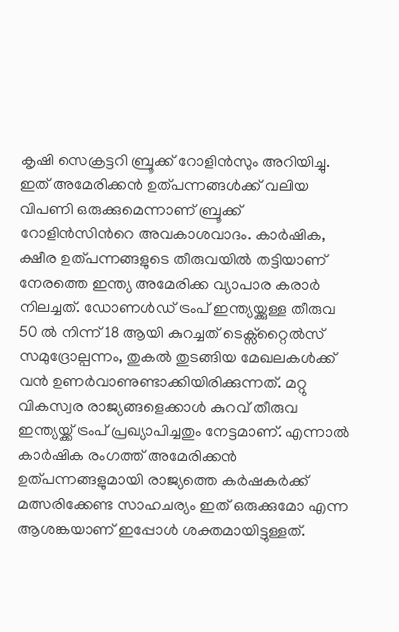കൃഷി സെക്രട്ടറി ബ്രൂക്ക് റോളിൻസും അറിയിച്ചു. ഇത് അമേരിക്കൻ ഉത്പന്നങ്ങൾക്ക് വലിയ വിപണി ഒരുക്കുമെന്നാണ് ബ്രൂക്ക് റോളിൻസിന്‍റെ അവകാശവാദം. കാർഷിക, ക്ഷീര ഉത്പന്നങ്ങളുടെ തീരുവയിൽ തട്ടിയാണ് നേരത്തെ ഇന്ത്യ അമേരിക്ക വ്യാപാര കരാർ നിലച്ചത്. ഡോണൾഡ് ട്രംപ് ഇന്ത്യയ്ക്കുള്ള തീരുവ 50 ൽ നിന്ന് 18 ആയി കുറച്ചത് ടെക്സ്റ്റൈൽസ് സമുദ്രോല്പന്നം, തുകൽ തുടങ്ങിയ മേഖലകൾക്ക് വൻ ഉണർവാണുണ്ടാക്കിയിരിക്കുന്നത്. മറ്റു വികസ്വര രാജ്യങ്ങളെക്കാൾ കുറവ് തീരുവ ഇന്ത്യയ്ക്ക് ട്രംപ് പ്രഖ്യാപിച്ചതും നേട്ടമാണ്. എന്നാൽ കാർഷിക രംഗത്ത് അമേരിക്കൻ ഉത്പന്നങ്ങളുമായി രാജ്യത്തെ കർഷകർക്ക് മത്സരിക്കേണ്ട സാഹചര്യം ഇത് ഒരുക്കുമോ എന്ന ആശങ്കയാണ് ഇപ്പോൾ ശക്തമായിട്ടുള്ളത്.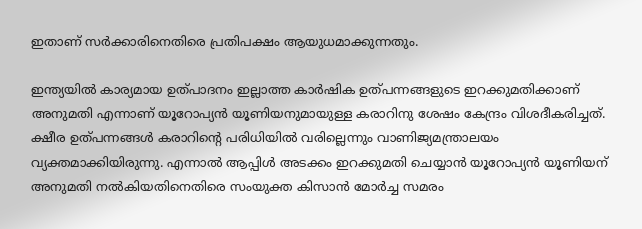ഇതാണ് സർക്കാരിനെതിരെ പ്രതിപക്ഷം ആയുധമാക്കുന്നതും.

ഇന്ത്യയിൽ കാര്യമായ ഉത്പാദനം ഇല്ലാത്ത കാർഷിക ഉത്പന്നങ്ങളുടെ ഇറക്കുമതിക്കാണ് അനുമതി എന്നാണ് യൂറോപ്യൻ യൂണിയനുമായുള്ള കരാറിനു ശേഷം കേന്ദ്രം വിശദീകരിച്ചത്. ക്ഷീര ഉത്പന്നങ്ങൾ കരാറിന്‍റെ പരിധിയിൽ വരില്ലെന്നും വാണിജ്യമന്ത്രാലയം വ്യക്തമാക്കിയിരുന്നു. എന്നാൽ ആപ്പിൾ അടക്കം ഇറക്കുമതി ചെയ്യാൻ യൂറോപ്യൻ യൂണിയന് അനുമതി നൽകിയതിനെതിരെ സംയുക്ത കിസാൻ മോർച്ച സമരം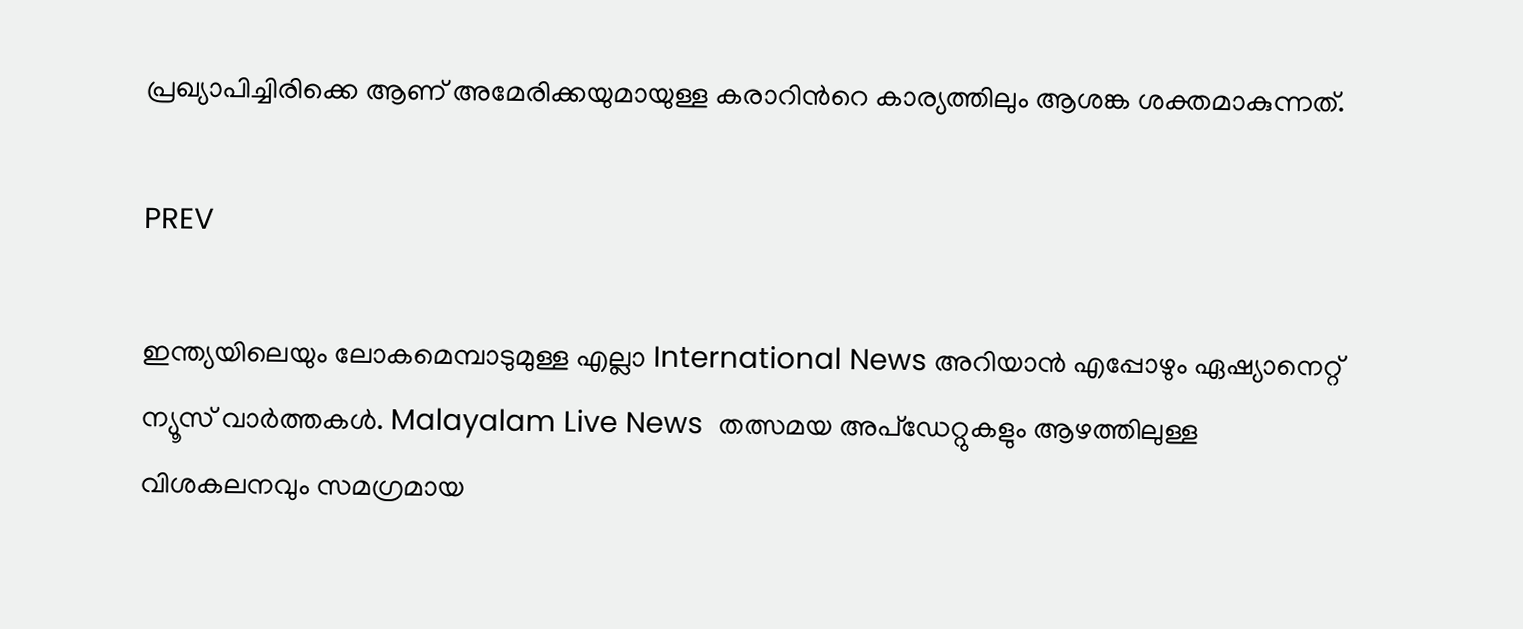പ്രഖ്യാപിച്ചിരിക്കെ ആണ് അമേരിക്കയുമായുള്ള കരാറിന്‍റെ കാര്യത്തിലും ആശങ്ക ശക്തമാകുന്നത്.

PREV

ഇന്ത്യയിലെയും ലോകമെമ്പാടുമുള്ള എല്ലാ International News അറിയാൻ എപ്പോഴും ഏഷ്യാനെറ്റ് ന്യൂസ് വാർത്തകൾ. Malayalam Live News  തത്സമയ അപ്‌ഡേറ്റുകളും ആഴത്തിലുള്ള വിശകലനവും സമഗ്രമായ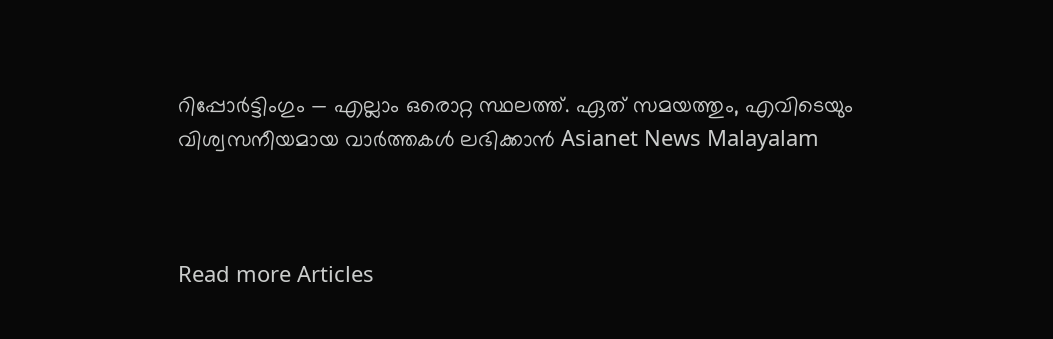റിപ്പോർട്ടിംഗും — എല്ലാം ഒരൊറ്റ സ്ഥലത്ത്. ഏത് സമയത്തും, എവിടെയും വിശ്വസനീയമായ വാർത്തകൾ ലഭിക്കാൻ Asianet News Malayalam



Read more Articles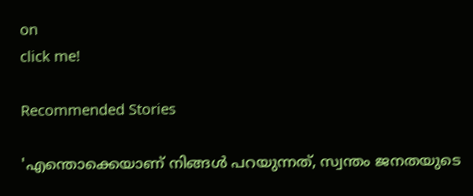on
click me!

Recommended Stories

'എന്തൊക്കെയാണ് നിങ്ങൾ പറയുന്നത്, സ്വന്തം ജനതയുടെ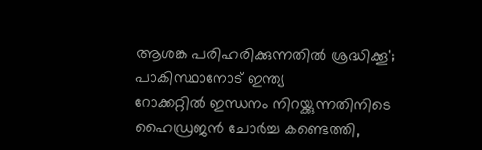ആശങ്ക പരിഹരിക്കുന്നതിൽ ശ്രദ്ധിക്കൂ'; പാകിസ്ഥാനോട് ഇന്ത്യ
റോക്കറ്റിൽ ഇന്ധനം നിറയ്ക്കുന്നതിനിടെ ഹൈഡ്രജൻ ചോർച്ച കണ്ടെത്തി,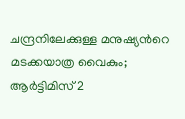ചന്ദ്രനിലേക്കുള്ള മനുഷ്യന്‍റെ മടക്കയാത്ര വൈകും; ആർട്ടിമിസ് 2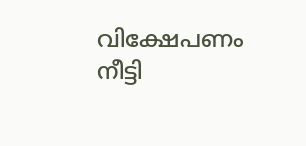വിക്ഷേപണം നീട്ടി